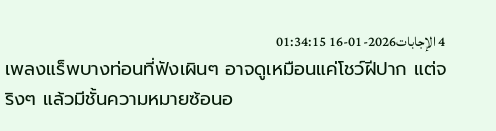4 الإجابات2026-01-16 01:34:15
เพลงแร็พบางท่อนที่ฟังเผินๆ อาจดูเหมือนแค่โชว์ฝีปาก แต่จริงๆ แล้วมีชั้นความหมายซ้อนอ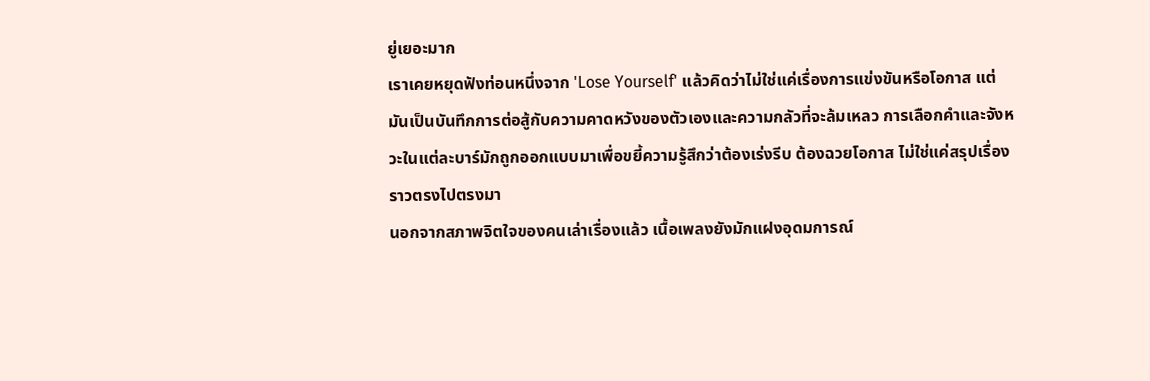ยู่เยอะมาก
เราเคยหยุดฟังท่อนหนึ่งจาก 'Lose Yourself' แล้วคิดว่าไม่ใช่แค่เรื่องการแข่งขันหรือโอกาส แต่มันเป็นบันทึกการต่อสู้กับความคาดหวังของตัวเองและความกลัวที่จะล้มเหลว การเลือกคำและจังหวะในแต่ละบาร์มักถูกออกแบบมาเพื่อขยี้ความรู้สึกว่าต้องเร่งรีบ ต้องฉวยโอกาส ไม่ใช่แค่สรุปเรื่องราวตรงไปตรงมา
นอกจากสภาพจิตใจของคนเล่าเรื่องแล้ว เนื้อเพลงยังมักแฝงอุดมการณ์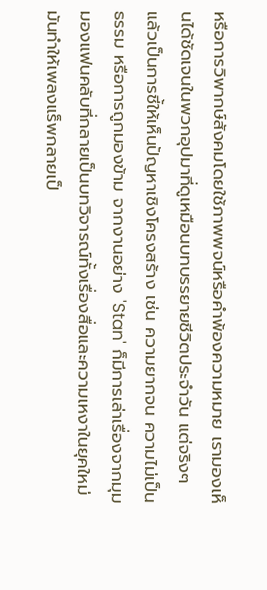หรือการวิพากษ์สังคมโดยใช้ภาพพจน์หรือคำพ้องความหมาย เรามองเห็นได้ชัดเจนในพวกอุปมาที่ดูเหมือนบทบรรยายชีวิตประจำวัน แต่จริงๆ แล้วเป็นการชี้ให้เห็นปัญหาเชิงโครงสร้าง เช่น ความยากจน ความไม่เป็นธรรม หรือการถูกมองข้าม จากงานอย่าง 'Stan' ก็มีการเล่าเรื่องจากมุมมองแฟนคลับที่กลายเป็นบทวิจารณ์ทั้งเรื่องสื่อและความเหงาในยุคใหม่ มันทำให้เพลงแร็พกลายเป็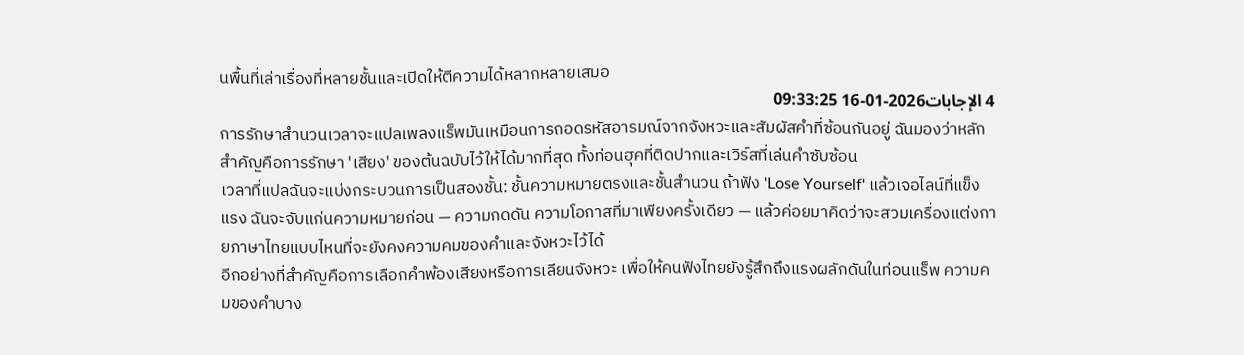นพื้นที่เล่าเรื่องที่หลายชั้นและเปิดให้ตีความได้หลากหลายเสมอ
4 الإجابات2026-01-16 09:33:25
การรักษาสำนวนเวลาจะแปลเพลงแร็พมันเหมือนการถอดรหัสอารมณ์จากจังหวะและสัมผัสคำที่ซ้อนกันอยู่ ฉันมองว่าหลักสำคัญคือการรักษา 'เสียง' ของต้นฉบับไว้ให้ได้มากที่สุด ทั้งท่อนฮุคที่ติดปากและเวิร์สที่เล่นคำซับซ้อน
เวลาที่แปลฉันจะแบ่งกระบวนการเป็นสองชั้น: ชั้นความหมายตรงและชั้นสำนวน ถ้าฟัง 'Lose Yourself' แล้วเจอไลน์ที่แข็งแรง ฉันจะจับแก่นความหมายก่อน — ความกดดัน ความโอกาสที่มาเพียงครั้งเดียว — แล้วค่อยมาคิดว่าจะสวมเครื่องแต่งกายภาษาไทยแบบไหนที่จะยังคงความคมของคำและจังหวะไว้ได้
อีกอย่างที่สำคัญคือการเลือกคำพ้องเสียงหรือการเลียนจังหวะ เพื่อให้คนฟังไทยยังรู้สึกถึงแรงผลักดันในท่อนแร็พ ความคมของคำบาง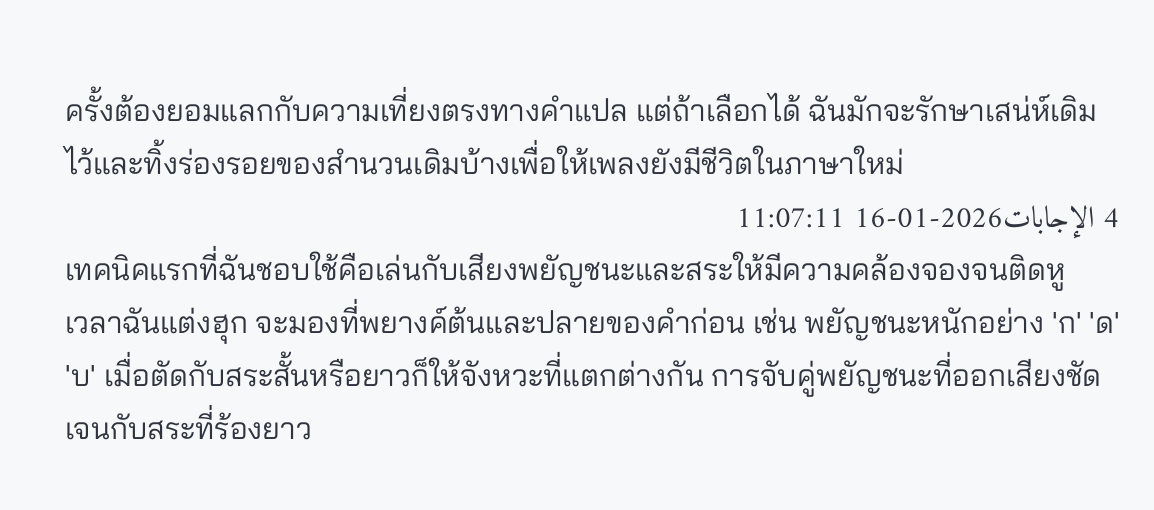ครั้งต้องยอมแลกกับความเที่ยงตรงทางคำแปล แต่ถ้าเลือกได้ ฉันมักจะรักษาเสน่ห์เดิมไว้และทิ้งร่องรอยของสำนวนเดิมบ้างเพื่อให้เพลงยังมีชีวิตในภาษาใหม่
4 الإجابات2026-01-16 11:07:11
เทคนิคแรกที่ฉันชอบใช้คือเล่นกับเสียงพยัญชนะและสระให้มีความคล้องจองจนติดหู
เวลาฉันแต่งฮุก จะมองที่พยางค์ต้นและปลายของคำก่อน เช่น พยัญชนะหนักอย่าง 'ก' 'ด' 'บ' เมื่อตัดกับสระสั้นหรือยาวก็ให้จังหวะที่แตกต่างกัน การจับคู่พยัญชนะที่ออกเสียงชัดเจนกับสระที่ร้องยาว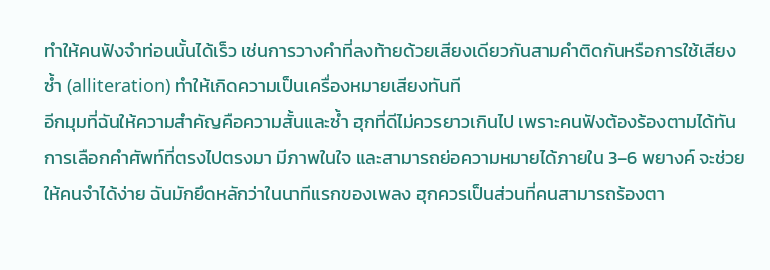ทำให้คนฟังจำท่อนนั้นได้เร็ว เช่นการวางคำที่ลงท้ายด้วยเสียงเดียวกันสามคำติดกันหรือการใช้เสียงซ้ำ (alliteration) ทำให้เกิดความเป็นเครื่องหมายเสียงทันที
อีกมุมที่ฉันให้ความสำคัญคือความสั้นและซ้ำ ฮุกที่ดีไม่ควรยาวเกินไป เพราะคนฟังต้องร้องตามได้ทัน การเลือกคำศัพท์ที่ตรงไปตรงมา มีภาพในใจ และสามารถย่อความหมายได้ภายใน 3–6 พยางค์ จะช่วยให้คนจำได้ง่าย ฉันมักยึดหลักว่าในนาทีแรกของเพลง ฮุกควรเป็นส่วนที่คนสามารถร้องตา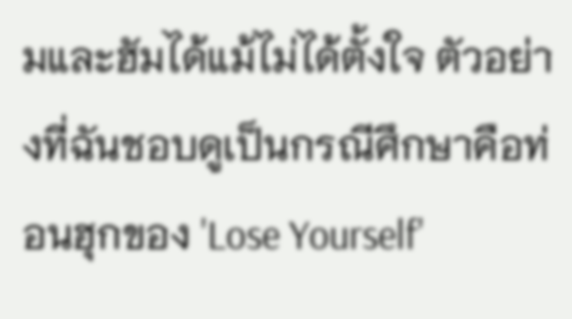มและฮัมได้แม้ไม่ได้ตั้งใจ ตัวอย่างที่ฉันชอบดูเป็นกรณีศึกษาคือท่อนฮุกของ 'Lose Yourself'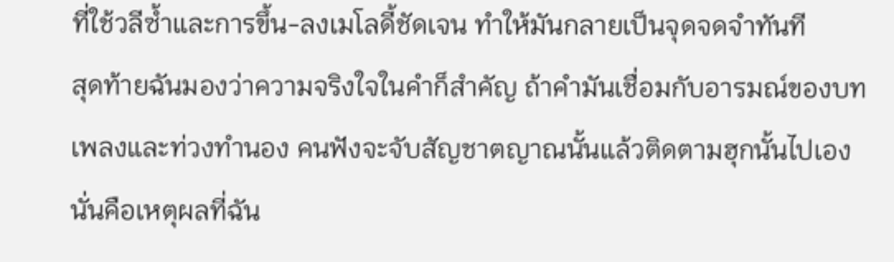ที่ใช้วลีซ้ำและการขึ้น-ลงเมโลดี้ชัดเจน ทำให้มันกลายเป็นจุดจดจำทันที
สุดท้ายฉันมองว่าความจริงใจในคำก็สำคัญ ถ้าคำมันเชื่อมกับอารมณ์ของบทเพลงและท่วงทำนอง คนฟังจะจับสัญชาตญาณนั้นแล้วติดตามฮุกนั้นไปเอง นั่นคือเหตุผลที่ฉัน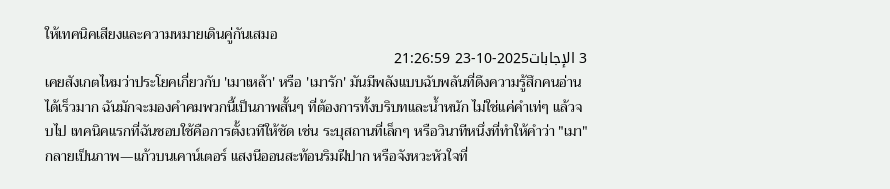ให้เทคนิคเสียงและความหมายเดินคู่กันเสมอ
3 الإجابات2025-10-23 21:26:59
เคยสังเกตไหมว่าประโยคเกี่ยวกับ 'เมาเหล้า' หรือ 'เมารัก' มันมีพลังแบบฉับพลันที่ดึงความรู้สึกคนอ่านได้เร็วมาก ฉันมักจะมองคำคมพวกนี้เป็นภาพสั้นๆ ที่ต้องการทั้งบริบทและน้ำหนัก ไม่ใช่แค่คำเท่ๆ แล้วจบไป เทคนิคแรกที่ฉันชอบใช้คือการตั้งเวทีให้ชัด เช่น ระบุสถานที่เล็กๆ หรือวินาทีหนึ่งที่ทำให้คำว่า "เมา" กลายเป็นภาพ—แก้วบนเคาน์เตอร์ แสงนีออนสะท้อนริมฝีปาก หรือจังหวะหัวใจที่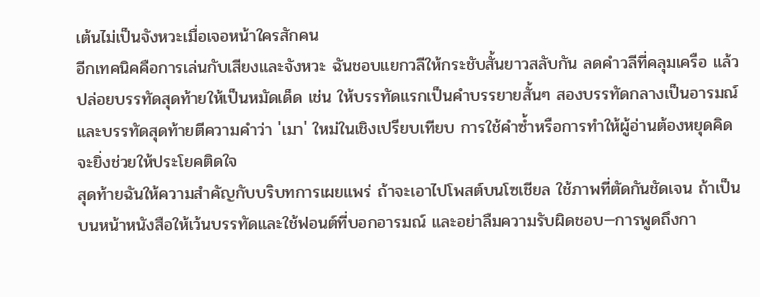เต้นไม่เป็นจังหวะเมื่อเจอหน้าใครสักคน
อีกเทคนิคคือการเล่นกับเสียงและจังหวะ ฉันชอบแยกวลีให้กระชับสั้นยาวสลับกัน ลดคำวลีที่คลุมเครือ แล้วปล่อยบรรทัดสุดท้ายให้เป็นหมัดเด็ด เช่น ให้บรรทัดแรกเป็นคำบรรยายสั้นๆ สองบรรทัดกลางเป็นอารมณ์ และบรรทัดสุดท้ายตีความคำว่า 'เมา' ใหม่ในเชิงเปรียบเทียบ การใช้คำซ้ำหรือการทำให้ผู้อ่านต้องหยุดคิดจะยิ่งช่วยให้ประโยคติดใจ
สุดท้ายฉันให้ความสำคัญกับบริบทการเผยแพร่ ถ้าจะเอาไปโพสต์บนโซเชียล ใช้ภาพที่ตัดกันชัดเจน ถ้าเป็นบนหน้าหนังสือให้เว้นบรรทัดและใช้ฟอนต์ที่บอกอารมณ์ และอย่าลืมความรับผิดชอบ—การพูดถึงกา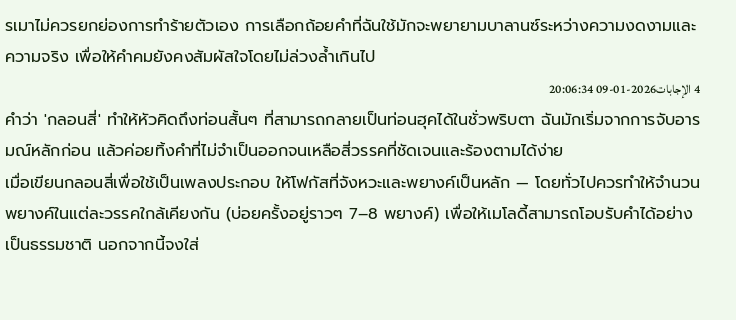รเมาไม่ควรยกย่องการทำร้ายตัวเอง การเลือกถ้อยคำที่ฉันใช้มักจะพยายามบาลานซ์ระหว่างความงดงามและความจริง เพื่อให้คำคมยังคงสัมผัสใจโดยไม่ล่วงล้ำเกินไป
4 الإجابات2026-01-09 20:06:34
คำว่า 'กลอนสี่' ทำให้หัวคิดถึงท่อนสั้นๆ ที่สามารถกลายเป็นท่อนฮุคได้ในชั่วพริบตา ฉันมักเริ่มจากการจับอารมณ์หลักก่อน แล้วค่อยทิ้งคำที่ไม่จำเป็นออกจนเหลือสี่วรรคที่ชัดเจนและร้องตามได้ง่าย
เมื่อเขียนกลอนสี่เพื่อใช้เป็นเพลงประกอบ ให้โฟกัสที่จังหวะและพยางค์เป็นหลัก — โดยทั่วไปควรทำให้จำนวนพยางค์ในแต่ละวรรคใกล้เคียงกัน (บ่อยครั้งอยู่ราวๆ 7–8 พยางค์) เพื่อให้เมโลดี้สามารถโอบรับคำได้อย่างเป็นธรรมชาติ นอกจากนี้จงใส่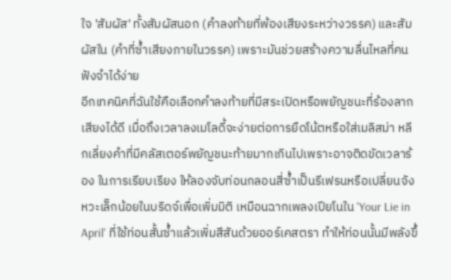ใจ 'สัมผัส' ทั้งสัมผัสนอก (คำลงท้ายที่พ้องเสียงระหว่างวรรค) และสัมผัสใน (คำที่ซ้ำเสียงภายในวรรค) เพราะมันช่วยสร้างความลื่นไหลที่คนฟังจำได้ง่าย
อีกเทคนิคที่ฉันใช้คือเลือกคำลงท้ายที่มีสระเปิดหรือพยัญชนะที่ร้องลากเสียงได้ดี เมื่อถึงเวลาลงเมโลดี้จะง่ายต่อการยืดโน้ตหรือใส่เมลิสม่า หลีกเลี่ยงคำที่มีคลัสเตอร์พยัญชนะท้ายมากเกินไปเพราะอาจติดขัดเวลาร้อง ในการเรียบเรียง ให้ลองจับท่อนกลอนสี่ซ้ำเป็นรีเฟรนหรือเปลี่ยนจังหวะเล็กน้อยในบริดจ์เพื่อเพิ่มมิติ เหมือนฉากเพลงเปียโนใน 'Your Lie in April' ที่ใช้ท่อนสั้นซ้ำแล้วเพิ่มสีสันด้วยออร์เคสตรา ทำให้ท่อนนั้นมีพลังขึ้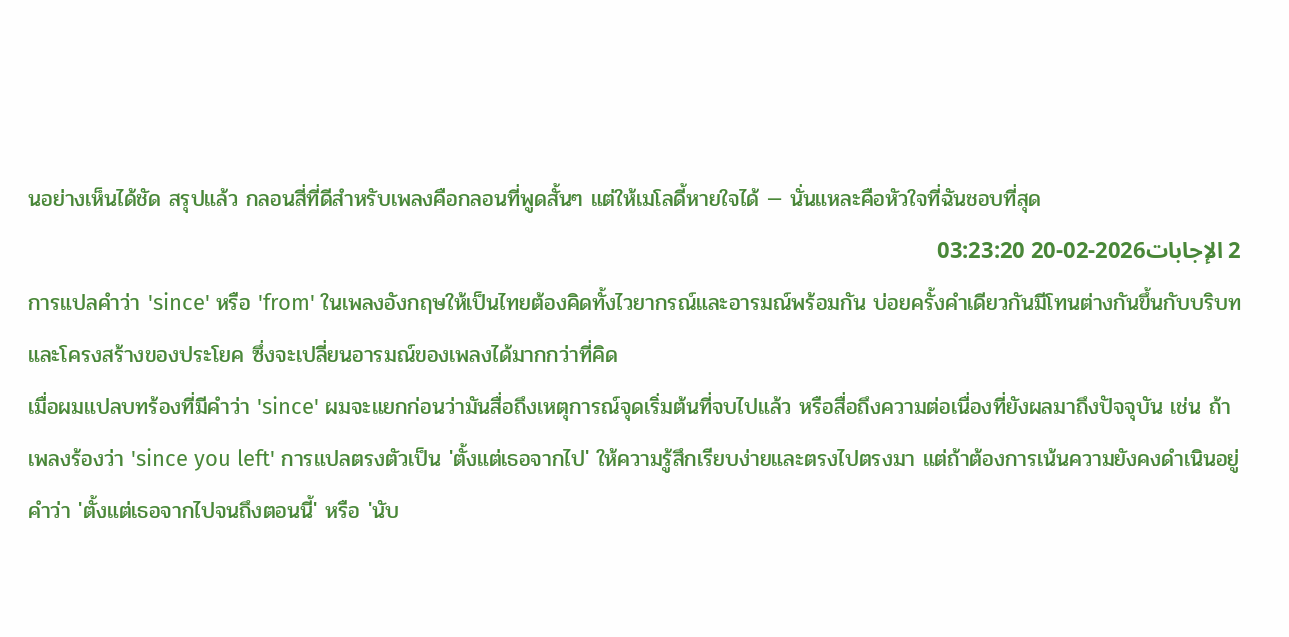นอย่างเห็นได้ชัด สรุปแล้ว กลอนสี่ที่ดีสำหรับเพลงคือกลอนที่พูดสั้นๆ แต่ให้เมโลดี้หายใจได้ — นั่นแหละคือหัวใจที่ฉันชอบที่สุด
2 الإجابات2026-02-20 03:23:20
การแปลคำว่า 'since' หรือ 'from' ในเพลงอังกฤษให้เป็นไทยต้องคิดทั้งไวยากรณ์และอารมณ์พร้อมกัน บ่อยครั้งคำเดียวกันมีโทนต่างกันขึ้นกับบริบทและโครงสร้างของประโยค ซึ่งจะเปลี่ยนอารมณ์ของเพลงได้มากกว่าที่คิด
เมื่อผมแปลบทร้องที่มีคำว่า 'since' ผมจะแยกก่อนว่ามันสื่อถึงเหตุการณ์จุดเริ่มต้นที่จบไปแล้ว หรือสื่อถึงความต่อเนื่องที่ยังผลมาถึงปัจจุบัน เช่น ถ้าเพลงร้องว่า 'since you left' การแปลตรงตัวเป็น 'ตั้งแต่เธอจากไป' ให้ความรู้สึกเรียบง่ายและตรงไปตรงมา แต่ถ้าต้องการเน้นความยังคงดำเนินอยู่ คำว่า 'ตั้งแต่เธอจากไปจนถึงตอนนี้' หรือ 'นับ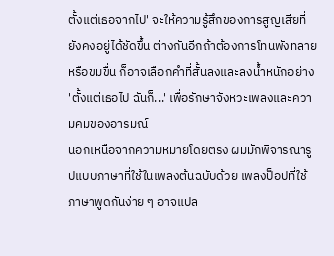ตั้งแต่เธอจากไป' จะให้ความรู้สึกของการสูญเสียที่ยังคงอยู่ได้ชัดขึ้น ต่างกันอีกถ้าต้องการโทนพังทลายหรือขมขื่น ก็อาจเลือกคำที่สั้นลงและลงน้ำหนักอย่าง 'ตั้งแต่เธอไป ฉันก็...' เพื่อรักษาจังหวะเพลงและความคมของอารมณ์
นอกเหนือจากความหมายโดยตรง ผมมักพิจารณารูปแบบภาษาที่ใช้ในเพลงต้นฉบับด้วย เพลงป็อปที่ใช้ภาษาพูดกันง่าย ๆ อาจแปล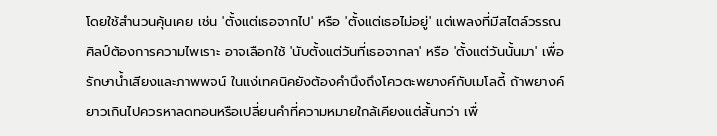โดยใช้สำนวนคุ้นเคย เช่น 'ตั้งแต่เธอจากไป' หรือ 'ตั้งแต่เธอไม่อยู่' แต่เพลงที่มีสไตล์วรรณศิลป์ต้องการความไพเราะ อาจเลือกใช้ 'นับตั้งแต่วันที่เธอจากลา' หรือ 'ตั้งแต่วันนั้นมา' เพื่อรักษาน้ำเสียงและภาพพจน์ ในแง่เทคนิคยังต้องคำนึงถึงโควตะพยางค์กับเมโลดี้ ถ้าพยางค์ยาวเกินไปควรหาลดทอนหรือเปลี่ยนคำที่ความหมายใกล้เคียงแต่สั้นกว่า เพื่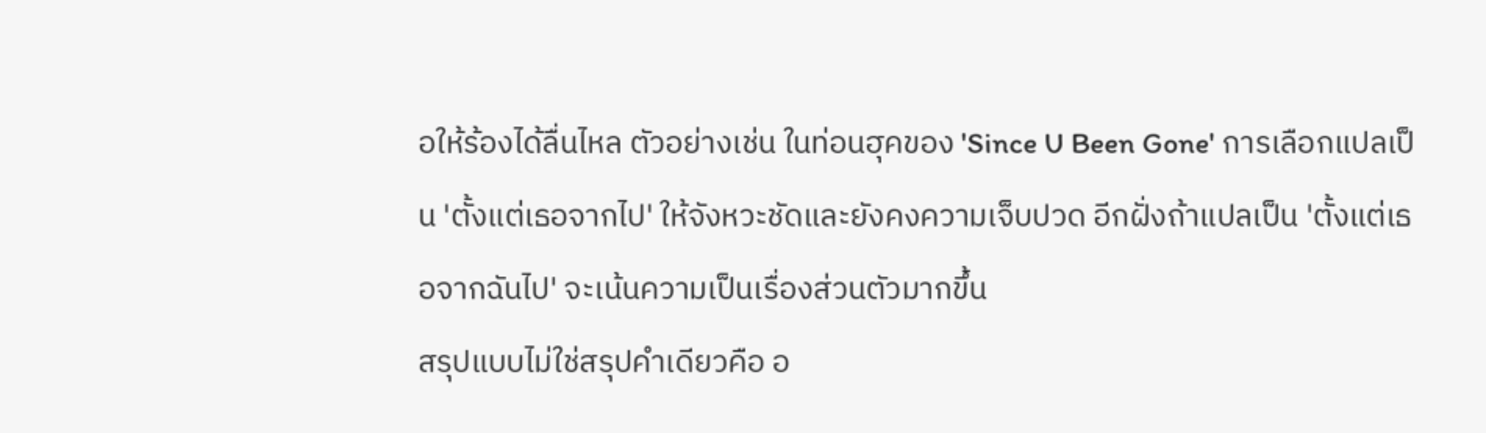อให้ร้องได้ลื่นไหล ตัวอย่างเช่น ในท่อนฮุคของ 'Since U Been Gone' การเลือกแปลเป็น 'ตั้งแต่เธอจากไป' ให้จังหวะชัดและยังคงความเจ็บปวด อีกฝั่งถ้าแปลเป็น 'ตั้งแต่เธอจากฉันไป' จะเน้นความเป็นเรื่องส่วนตัวมากขึ้น
สรุปแบบไม่ใช่สรุปคำเดียวคือ อ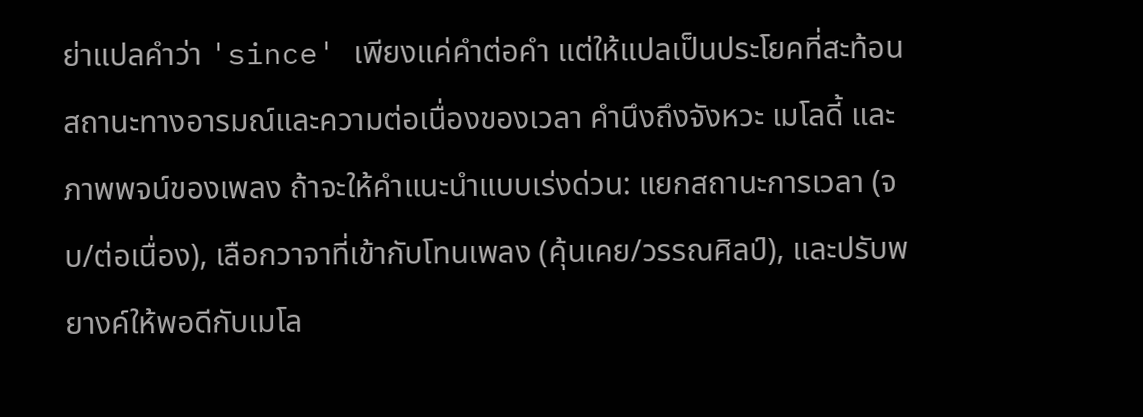ย่าแปลคำว่า 'since' เพียงแค่คำต่อคำ แต่ให้แปลเป็นประโยคที่สะท้อนสถานะทางอารมณ์และความต่อเนื่องของเวลา คำนึงถึงจังหวะ เมโลดี้ และภาพพจน์ของเพลง ถ้าจะให้คำแนะนำแบบเร่งด่วน: แยกสถานะการเวลา (จบ/ต่อเนื่อง), เลือกวาจาที่เข้ากับโทนเพลง (คุ้นเคย/วรรณศิลป์), และปรับพยางค์ให้พอดีกับเมโล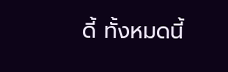ดี้ ทั้งหมดนี้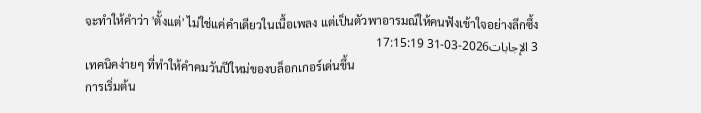จะทำให้คำว่า 'ตั้งแต่' ไม่ใช่แค่คำเดียวในเนื้อเพลง แต่เป็นตัวพาอารมณ์ให้คนฟังเข้าใจอย่างลึกซึ้ง
3 الإجابات2026-03-31 17:15:19
เทคนิคง่ายๆ ที่ทำให้คำคมวันปีใหม่ของบล็อกเกอร์เด่นขึ้น
การเริ่มต้น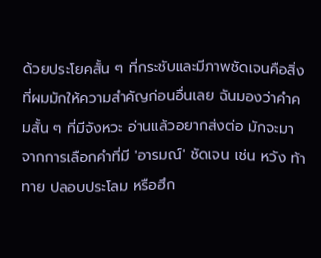ด้วยประโยคสั้น ๆ ที่กระชับและมีภาพชัดเจนคือสิ่งที่ผมมักให้ความสำคัญก่อนอื่นเลย ฉันมองว่าคำคมสั้น ๆ ที่มีจังหวะ อ่านแล้วอยากส่งต่อ มักจะมาจากการเลือกคำที่มี 'อารมณ์' ชัดเจน เช่น หวัง ท้าทาย ปลอบประโลม หรือฮึก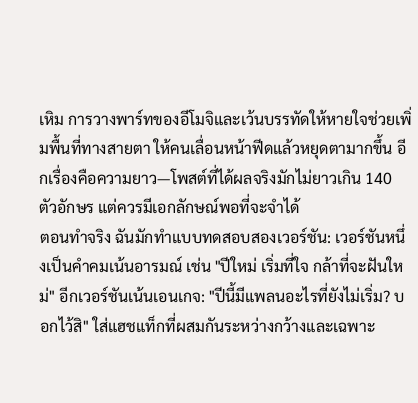เหิม การวางพาร์ทของอีโมจิและเว้นบรรทัดให้หายใจช่วยเพิ่มพื้นที่ทางสายตา ให้คนเลื่อนหน้าฟีดแล้วหยุดตามากขึ้น อีกเรื่องคือความยาว—โพสต์ที่ได้ผลจริงมักไม่ยาวเกิน 140 ตัวอักษร แต่ควรมีเอกลักษณ์พอที่จะจำได้
ตอนทำจริง ฉันมักทำแบบทดสอบสองเวอร์ชัน: เวอร์ชันหนึ่งเป็นคำคมเน้นอารมณ์ เช่น "ปีใหม่ เริ่มที่ใจ กล้าที่จะฝันใหม่" อีกเวอร์ชันเน้นเอนเกจ: "ปีนี้มีแพลนอะไรที่ยังไม่เริ่ม? บอกไว้สิ" ใส่แฮชแท็กที่ผสมกันระหว่างกว้างและเฉพาะ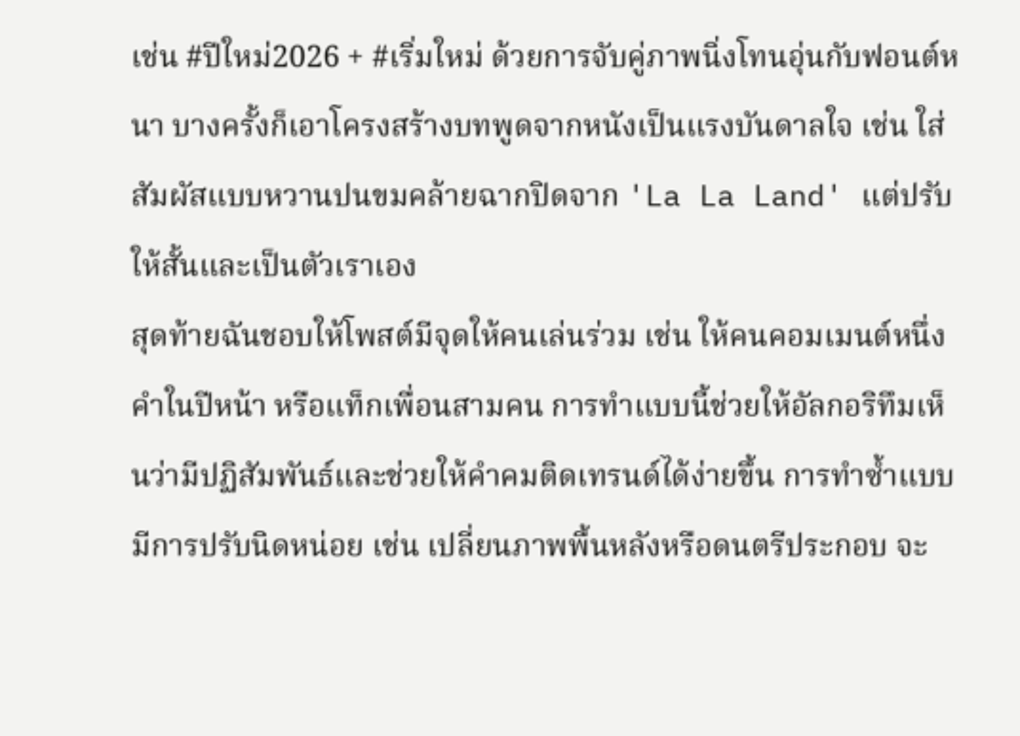เช่น #ปีใหม่2026 + #เริ่มใหม่ ด้วยการจับคู่ภาพนิ่งโทนอุ่นกับฟอนต์หนา บางครั้งก็เอาโครงสร้างบทพูดจากหนังเป็นแรงบันดาลใจ เช่น ใส่สัมผัสแบบหวานปนขมคล้ายฉากปิดจาก 'La La Land' แต่ปรับให้สั้นและเป็นตัวเราเอง
สุดท้ายฉันชอบให้โพสต์มีจุดให้คนเล่นร่วม เช่น ให้คนคอมเมนต์หนึ่งคำในปีหน้า หรือแท็กเพื่อนสามคน การทำแบบนี้ช่วยให้อัลกอริทึมเห็นว่ามีปฏิสัมพันธ์และช่วยให้คำคมติดเทรนด์ได้ง่ายขึ้น การทำซ้ำแบบมีการปรับนิดหน่อย เช่น เปลี่ยนภาพพื้นหลังหรือดนตรีประกอบ จะ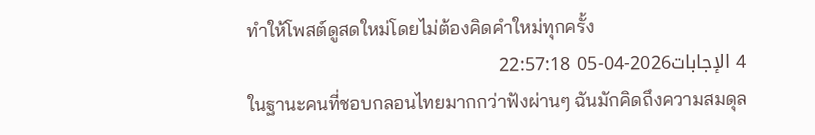ทำให้โพสต์ดูสดใหม่โดยไม่ต้องคิดคำใหม่ทุกครั้ง
4 الإجابات2026-04-05 22:57:18
ในฐานะคนที่ชอบกลอนไทยมากกว่าฟังผ่านๆ ฉันมักคิดถึงความสมดุล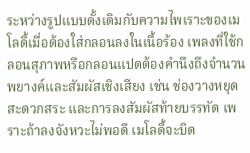ระหว่างรูปแบบดั้งเดิมกับความไพเราะของเมโลดี้เมื่อต้องใส่กลอนลงในเนื้อร้อง เพลงที่ใช้กลอนสุภาพหรือกลอนแปดต้องคำนึงถึงจำนวนพยางค์และสัมผัสเชิงเสียง เช่น ช่องวางหยุด สะดวกสระ และการลงสัมผัสท้ายบรรทัด เพราะถ้าลงจังหวะไม่พอดี เมโลดี้จะบิด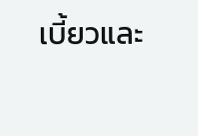เบี้ยวและ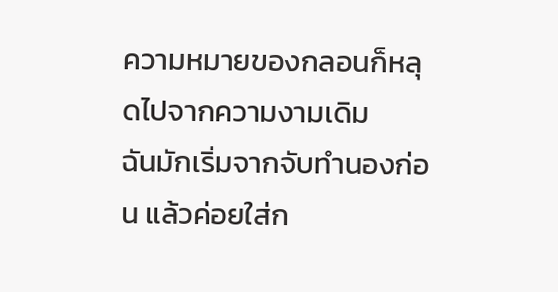ความหมายของกลอนก็หลุดไปจากความงามเดิม
ฉันมักเริ่มจากจับทำนองก่อน แล้วค่อยใส่ก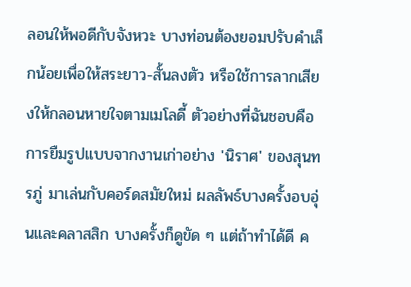ลอนให้พอดีกับจังหวะ บางท่อนต้องยอมปรับคำเล็กน้อยเพื่อให้สระยาว-สั้นลงตัว หรือใช้การลากเสียงให้กลอนหายใจตามเมโลดี้ ตัวอย่างที่ฉันชอบคือการยืมรูปแบบจากงานเก่าอย่าง 'นิราศ' ของสุนทรภู่ มาเล่นกับคอร์ดสมัยใหม่ ผลลัพธ์บางครั้งอบอุ่นและคลาสสิก บางครั้งก็ดูขัด ๆ แต่ถ้าทำได้ดี ค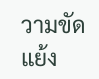วามขัดแย้ง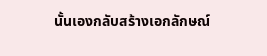นั้นเองกลับสร้างเอกลักษณ์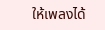ให้เพลงได้